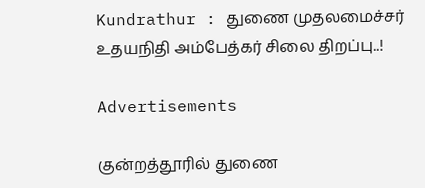Kundrathur : துணை முதலமைச்சர் உதயநிதி அம்பேத்கர் சிலை திறப்பு..!

Advertisements

குன்றத்தூரில் துணை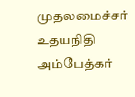முதலமைச்சர் உதயநிதி அம்பேத்கர்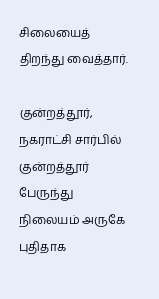சிலையைத் திறந்து வைத்தார்.

குன்றத்தூர், நகராட்சி சார்பில் குன்றத்தூர் பேருந்து நிலையம் அருகே புதிதாக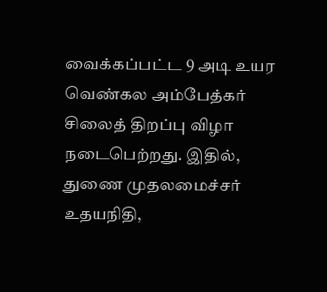வைக்கப்பட்ட 9 அடி உயர வெண்கல அம்பேத்கர் சிலைத் திறப்பு விழா நடைபெற்றது. இதில், துணை முதலமைச்சர் உதயநிதி,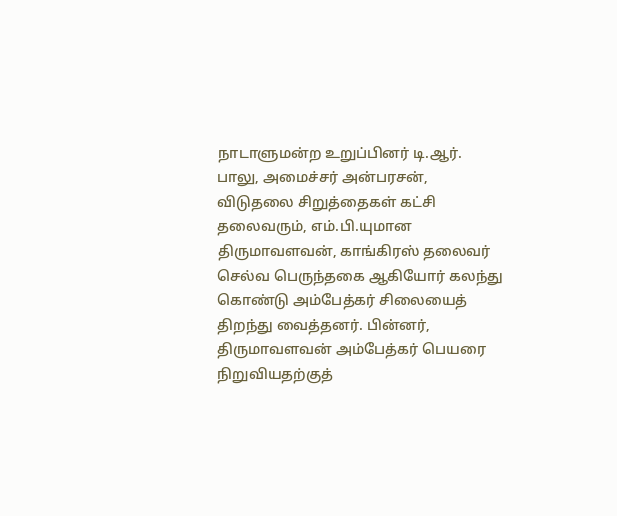நாடாளுமன்ற உறுப்பினர் டி.ஆர். பாலு, அமைச்சர் அன்பரசன், விடுதலை சிறுத்தைகள் கட்சி தலைவரும், எம்.பி.யுமான திருமாவளவன், காங்கிரஸ் தலைவர் செல்வ பெருந்தகை ஆகியோர் கலந்து கொண்டு அம்பேத்கர் சிலையைத் திறந்து வைத்தனர். பின்னர், திருமாவளவன் அம்பேத்கர் பெயரை நிறுவியதற்குத்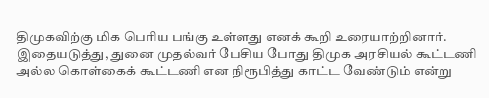திமுகவிற்கு மிக பெரிய பங்கு உள்ளது எனக் கூறி உரையாற்றினார். இதையடுத்து, துனை முதல்வர் பேசிய போது திமுக அரசியல் கூட்டணி அல்ல கொள்கைக் கூட்டணி என நிரூபித்து காட்ட வேண்டும் என்று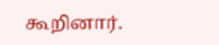கூறினார்.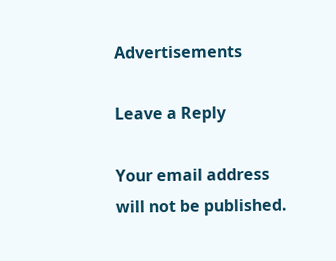Advertisements

Leave a Reply

Your email address will not be published.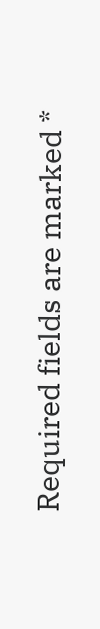Required fields are marked *